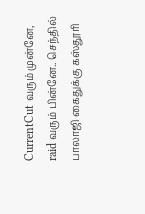CurrentCut வரும் முன்னே, raid வரும் பின்னே.. செந்தில் பாலாஜி கைதுக்கு கஸ்தூரி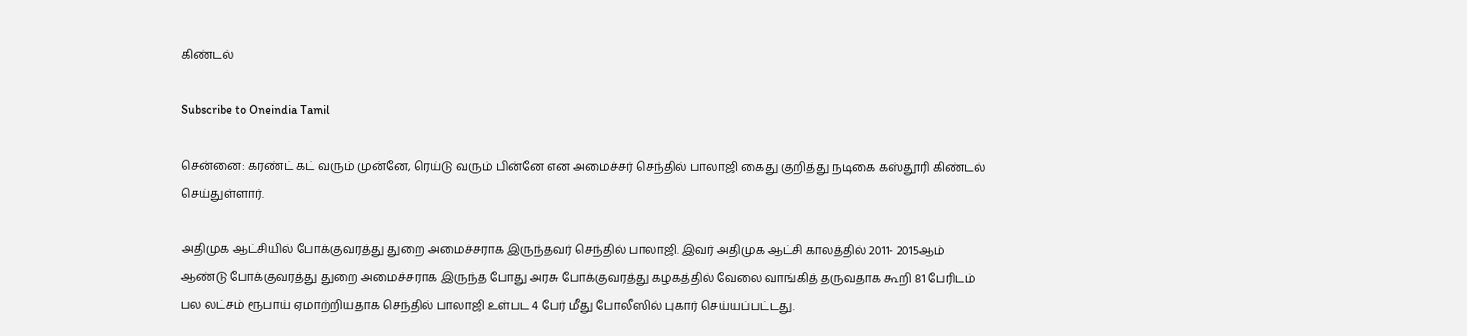கிண்டல்

Subscribe to Oneindia Tamil

சென்னை: கரண்ட் கட் வரும் முன்னே, ரெய்டு வரும் பின்னே என அமைச்சர் செந்தில் பாலாஜி கைது குறித்து நடிகை கஸ்தூரி கிண்டல் செய்துள்ளார்.

அதிமுக ஆட்சியில் போக்குவரத்து துறை அமைச்சராக இருந்தவர் செந்தில் பாலாஜி. இவர் அதிமுக ஆட்சி காலத்தில் 2011- 2015ஆம் ஆண்டு போக்குவரத்து துறை அமைச்சராக இருந்த போது அரசு போக்குவரத்து கழகத்தில் வேலை வாங்கித் தருவதாக கூறி 81 பேரிடம் பல லட்சம் ரூபாய் ஏமாற்றியதாக செந்தில் பாலாஜி உள்பட 4 பேர் மீது போலீஸில் புகார் செய்யப்பட்டது.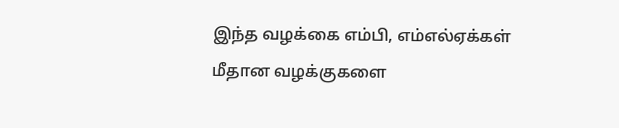இந்த வழக்கை எம்பி, எம்எல்ஏக்கள் மீதான வழக்குகளை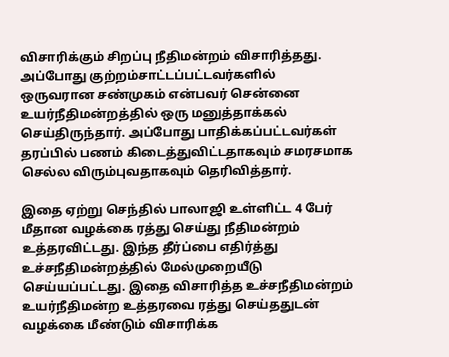விசாரிக்கும் சிறப்பு நீதிமன்றம் விசாரித்தது. அப்போது குற்றம்சாட்டப்பட்டவர்களில் ஒருவரான சண்முகம் என்பவர் சென்னை உயர்நீதிமன்றத்தில் ஒரு மனுத்தாக்கல் செய்திருந்தார். அப்போது பாதிக்கப்பட்டவர்கள் தரப்பில் பணம் கிடைத்துவிட்டதாகவும் சமரசமாக செல்ல விரும்புவதாகவும் தெரிவித்தார்.

இதை ஏற்று செந்தில் பாலாஜி உள்ளிட்ட 4 பேர் மீதான வழக்கை ரத்து செய்து நீதிமன்றம் உத்தரவிட்டது. இந்த தீர்ப்பை எதிர்த்து உச்சநீதிமன்றத்தில் மேல்முறையீடு செய்யப்பட்டது. இதை விசாரித்த உச்சநீதிமன்றம் உயர்நீதிமன்ற உத்தரவை ரத்து செய்ததுடன் வழக்கை மீண்டும் விசாரிக்க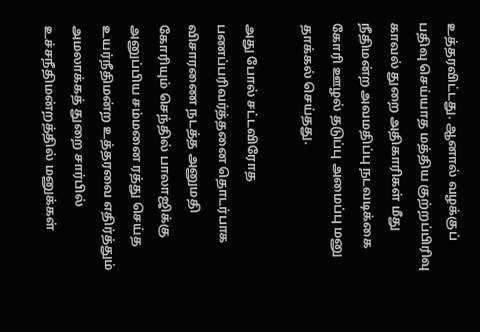உத்தரவிட்டது. ஆனால் வழக்குப் பதிவு செய்யாத மத்திய குற்றப்பிரிவு காவல் துறை அதிகாரிகள் மீது நீதிமன்ற அவமதிப்பு நடவடிக்கை கோரி ஊழல் தடுப்பு அமைப்பு மனு தாக்கல் செய்தது.

அது போல் சட்டவிரோத பணப்பரிவர்த்தனை தொடர்பாக விசாரணை நடத்த அனுமதி கோரியும் செந்தில் பாலாஜிக்கு அனுப்பிய சம்மனை ரத்து செய்த உயர்நீதிமன்ற உத்தரவை எதிர்த்தும் அமலாக்கத் துறை சார்பில் உச்சநீதிமன்றத்தில் மனுக்கள்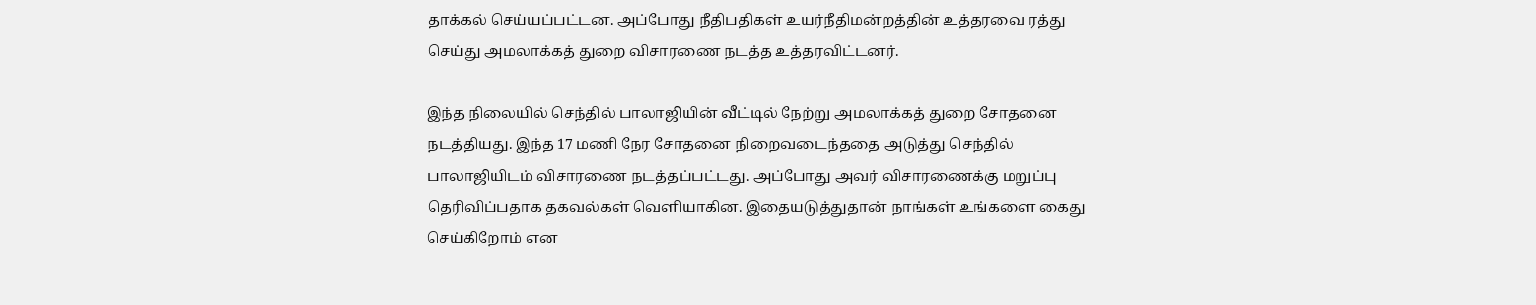தாக்கல் செய்யப்பட்டன. அப்போது நீதிபதிகள் உயர்நீதிமன்றத்தின் உத்தரவை ரத்து செய்து அமலாக்கத் துறை விசாரணை நடத்த உத்தரவிட்டனர்.

இந்த நிலையில் செந்தில் பாலாஜியின் வீட்டில் நேற்று அமலாக்கத் துறை சோதனை நடத்தியது. இந்த 17 மணி நேர சோதனை நிறைவடைந்ததை அடுத்து செந்தில் பாலாஜியிடம் விசாரணை நடத்தப்பட்டது. அப்போது அவர் விசாரணைக்கு மறுப்பு தெரிவிப்பதாக தகவல்கள் வெளியாகின. இதையடுத்துதான் நாங்கள் உங்களை கைது செய்கிறோம் என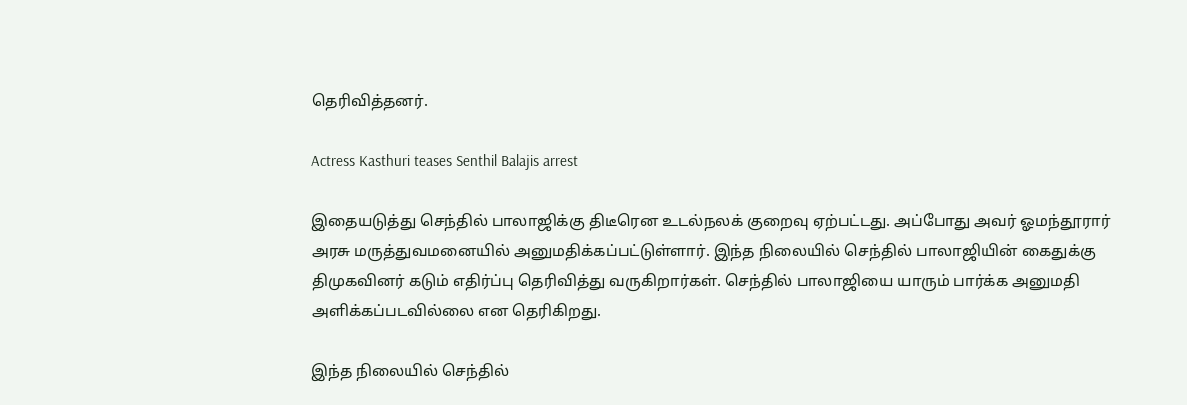தெரிவித்தனர்.

Actress Kasthuri teases Senthil Balajis arrest

இதையடுத்து செந்தில் பாலாஜிக்கு திடீரென உடல்நலக் குறைவு ஏற்பட்டது. அப்போது அவர் ஓமந்தூரார் அரசு மருத்துவமனையில் அனுமதிக்கப்பட்டுள்ளார். இந்த நிலையில் செந்தில் பாலாஜியின் கைதுக்கு திமுகவினர் கடும் எதிர்ப்பு தெரிவித்து வருகிறார்கள். செந்தில் பாலாஜியை யாரும் பார்க்க அனுமதி அளிக்கப்படவில்லை என தெரிகிறது.

இந்த நிலையில் செந்தில்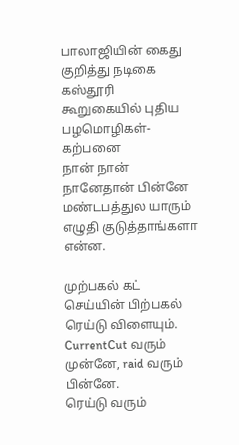பாலாஜியின் கைது குறித்து நடிகை கஸ்தூரி கூறுகையில் புதிய பழமொழிகள்- கற்பனை
நான் நான் நானேதான் பின்னே மண்டபத்துல யாரும் எழுதி குடுத்தாங்களா என்ன.

முற்பகல் கட் செய்யின் பிற்பகல் ரெய்டு விளையும்.
CurrentCut வரும் முன்னே, raid வரும் பின்னே.
ரெய்டு வரும்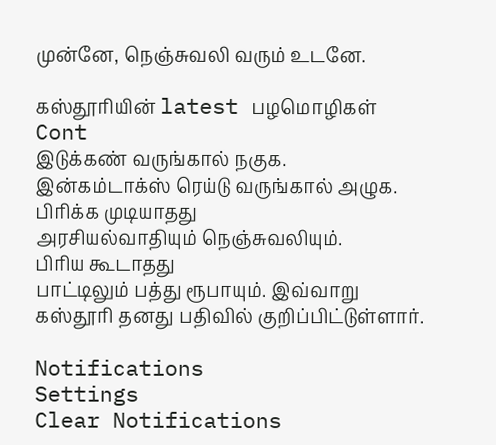முன்னே, நெஞ்சுவலி வரும் உடனே.

கஸ்தூரியின் latest பழமொழிகள்
Cont
இடுக்கண் வருங்கால் நகுக.
இன்கம்டாக்ஸ் ரெய்டு வருங்கால் அழுக.
பிரிக்க முடியாதது
அரசியல்வாதியும் நெஞ்சுவலியும்.
பிரிய கூடாதது
பாட்டிலும் பத்து ரூபாயும். இவ்வாறு கஸ்தூரி தனது பதிவில் குறிப்பிட்டுள்ளார்.

Notifications
Settings
Clear Notifications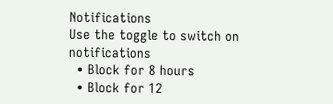Notifications
Use the toggle to switch on notifications
  • Block for 8 hours
  • Block for 12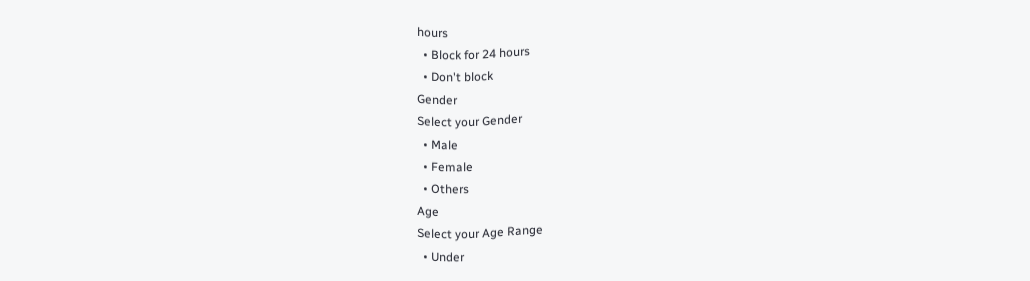hours
  • Block for 24 hours
  • Don't block
Gender
Select your Gender
  • Male
  • Female
  • Others
Age
Select your Age Range
  • Under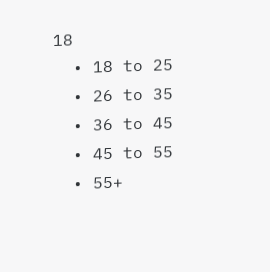18
  • 18 to 25
  • 26 to 35
  • 36 to 45
  • 45 to 55
  • 55+